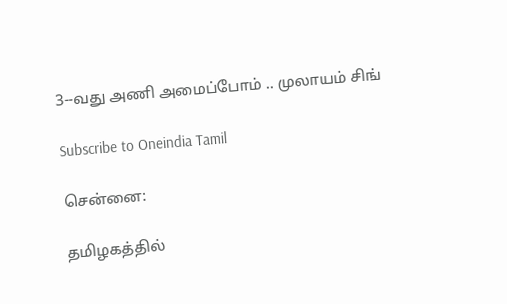3--வது அணி அமைப்போம் .. முலாயம் சிங்

Subscribe to Oneindia Tamil

சென்னை:

தமிழகத்தில்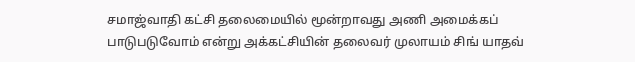சமாஜ்வாதி கட்சி தலைமையில் மூன்றாவது அணி அமைக்கப் பாடுபடுவோம் என்று அக்கட்சியின் தலைவர் முலாயம் சிங் யாதவ்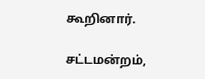கூறினார்.

சட்டமன்றம்,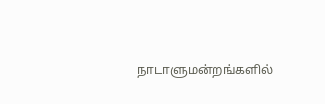நாடாளுமன்றங்களில்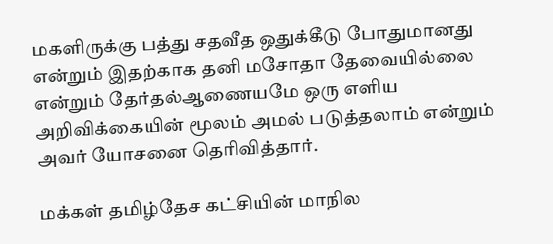மகளிருக்கு பத்து சதவீத ஒதுக்கீடு போதுமானது என்றும் இதற்காக தனி மசோதா தேவையில்லை என்றும் தேர்தல்ஆணையமே ஒரு எளிய அறிவிக்கையின் மூலம் அமல் படுத்தலாம் என்றும் அவர் யோசனை தெரிவித்தார்.

மக்கள் தமிழ்தேச கட்சியின் மாநில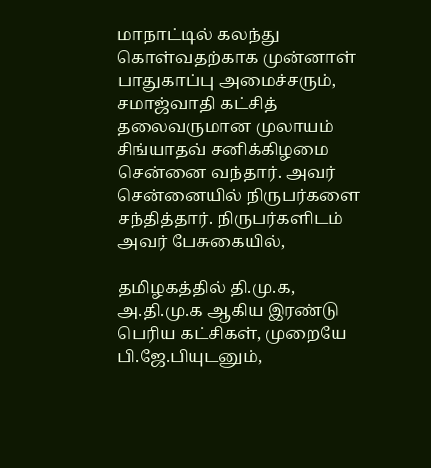மாநாட்டில் கலந்து கொள்வதற்காக முன்னாள் பாதுகாப்பு அமைச்சரும், சமாஜ்வாதி கட்சித் தலைவருமான முலாயம் சிங்யாதவ் சனிக்கிழமை சென்னை வந்தார். அவர் சென்னையில் நிருபர்களை சந்தித்தார். நிருபர்களிடம் அவர் பேசுகையில்,

தமிழகத்தில் தி.மு.க, அ.தி.மு.க ஆகிய இரண்டு பெரிய கட்சிகள், முறையே பி.ஜே.பியுடனும்,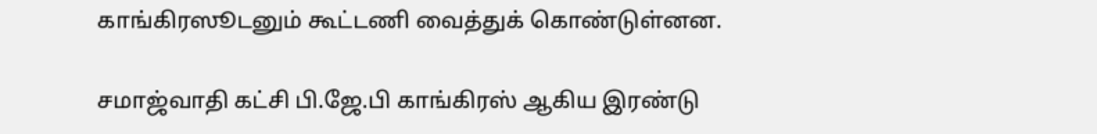காங்கிரஸூடனும் கூட்டணி வைத்துக் கொண்டுள்னன.

சமாஜ்வாதி கட்சி பி.ஜே.பி காங்கிரஸ் ஆகிய இரண்டு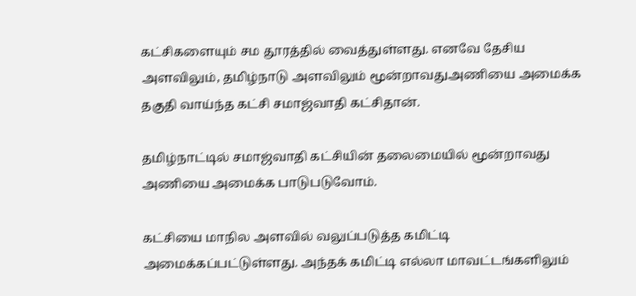கட்சிகளையும் சம தூரத்தில் வைத்துள்ளது. எனவே தேசிய அளவிலும், தமிழ்நாடு அளவிலும் மூன்றாவதுஅணியை அமைக்க தகுதி வாய்ந்த கட்சி சமாஜ்வாதி கட்சிதான்.

தமிழ்நாட்டில் சமாஜ்வாதி கட்சியின் தலைமையில் மூன்றாவது அணியை அமைக்க பாடுபடுவோம்.

கட்சியை மாநில அளவில் வலுப்படுத்த கமிட்டி அமைக்கப்பட்டுள்ளது. அந்தக் கமிட்டி எல்லா மாவட்டங்களிலும்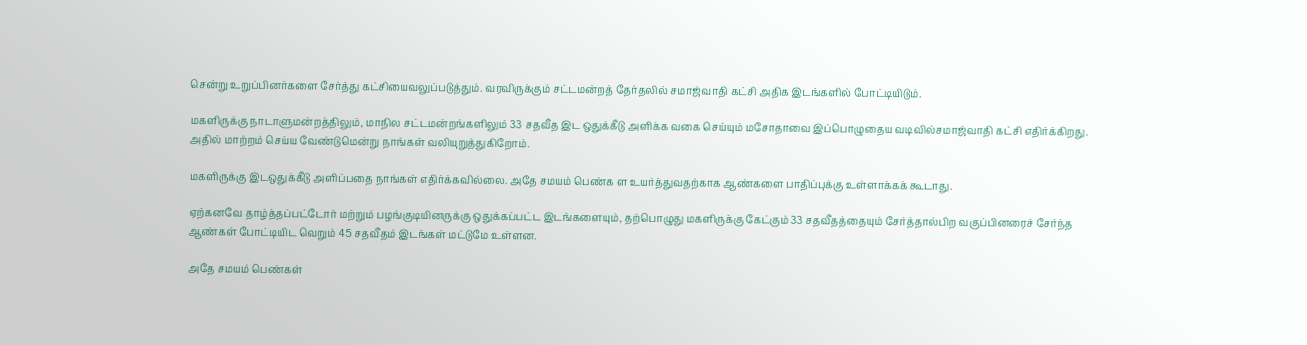சென்று உறுப்பினர்களை சேர்த்து கட்சியைவலுப்படுத்தும். வரவிருக்கும் சட்டமன்றத் தேர்தலில் சமாஜ்வாதி கட்சி அதிக இடங்களில் போட்டியிடும்.

மகளிருக்கு நாடாளுமன்றத்திலும், மாநில சட்டமன்றங்களிலும் 33 சதவீத இட ஒதுக்கீடு அளிக்க வகை செய்யும் மசோதாவை இப்பொழுதைய வடிவில்சமாஜ்வாதி கட்சி எதிர்க்கிறது. அதில் மாற்றம் செய்ய வேண்டுமென்று நாங்கள் வலியுறுத்துகிறோம்.

மகளிருக்கு இடஒதுக்கீடு அளிப்பதை நாங்கள் எதிர்க்கவில்லை. அதே சமயம் பெண்க ள உயர்த்துவதற்காக ஆண்களை பாதிப்புக்கு உள்ளாக்கக் கூடாது.

ஏற்கனவே தாழ்த்தப்பட்டோர் மற்றும் பழங்குடியினருக்கு ஒதுக்கப்பட்ட இடங்களையும், தற்பொழுது மகளிருக்கு கேட்கும் 33 சதவீதத்தையும் சேர்த்தால்பிற வகுப்பினரைச் சேர்ந்த ஆண்கள் போட்டியிட வெறும் 45 சதவீதம் இடங்கள் மட்டுமே உள்ளன.

அதே சமயம் பெண்கள்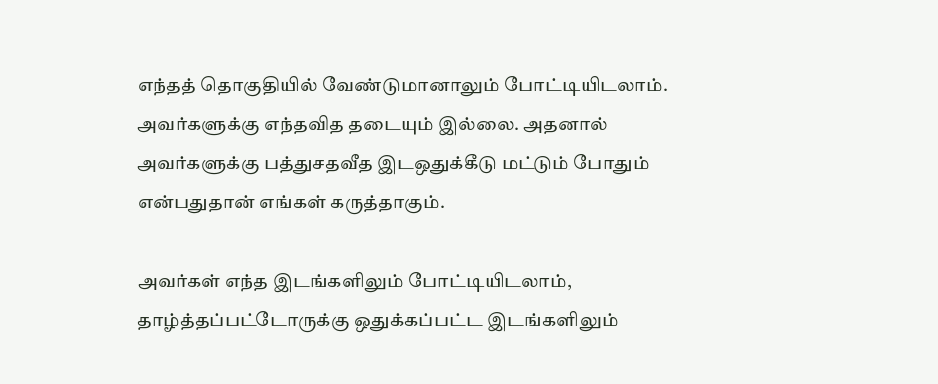எந்தத் தொகுதியில் வேண்டுமானாலும் போட்டியிடலாம். அவர்களுக்கு எந்தவித தடையும் இல்லை. அதனால் அவர்களுக்கு பத்துசதவீத இடஒதுக்கீடு மட்டும் போதும் என்பதுதான் எங்கள் கருத்தாகும்.

அவர்கள் எந்த இடங்களிலும் போட்டியிடலாம், தாழ்த்தப்பட்டோருக்கு ஒதுக்கப்பட்ட இடங்களிலும்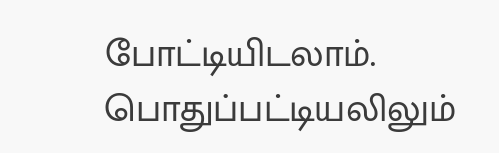போட்டியிடலாம். பொதுப்பட்டியலிலும்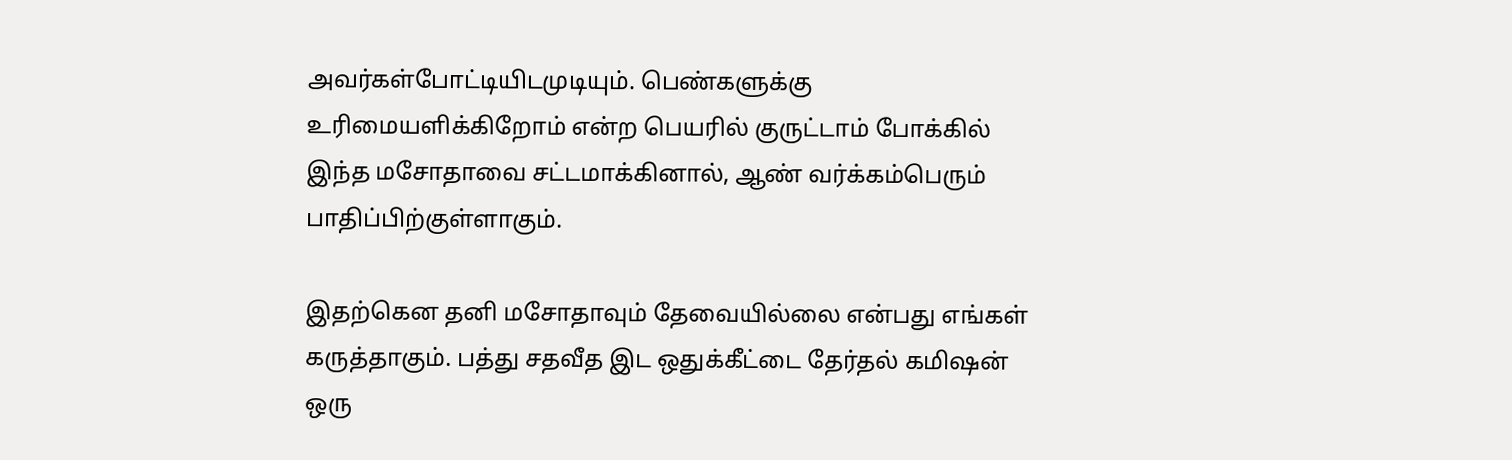அவர்கள்போட்டியிடமுடியும். பெண்களுக்கு உரிமையளிக்கிறோம் என்ற பெயரில் குருட்டாம் போக்கில் இந்த மசோதாவை சட்டமாக்கினால், ஆண் வர்க்கம்பெரும் பாதிப்பிற்குள்ளாகும்.

இதற்கென தனி மசோதாவும் தேவையில்லை என்பது எங்கள் கருத்தாகும். பத்து சதவீத இட ஒதுக்கீட்டை தேர்தல் கமிஷன் ஒரு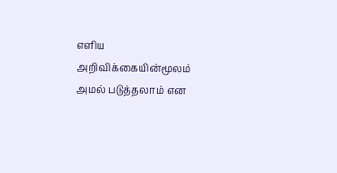எளிய அறிவிக்கையின்மூலம் அமல் படுத்தலாம் என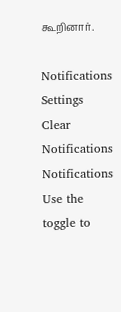கூறினார்.

Notifications
Settings
Clear Notifications
Notifications
Use the toggle to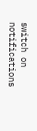switch on notifications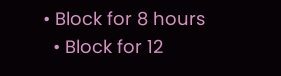• Block for 8 hours
  • Block for 12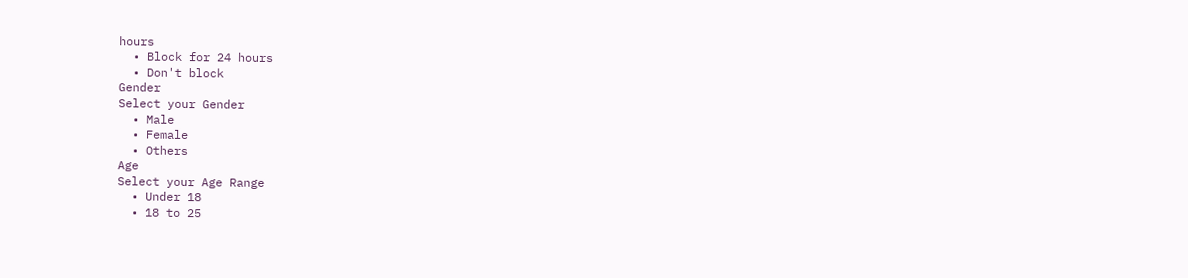hours
  • Block for 24 hours
  • Don't block
Gender
Select your Gender
  • Male
  • Female
  • Others
Age
Select your Age Range
  • Under 18
  • 18 to 25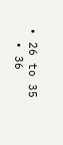• 26 to 35
  • 36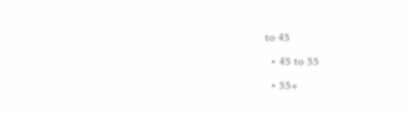to 45
  • 45 to 55
  • 55+